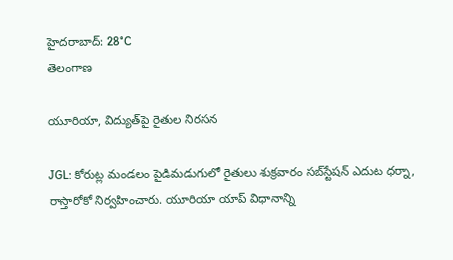హైదరాబాద్: 28°C
తెలంగాణ

యూరియా, విద్యుత్‌పై రైతుల నిరసన

JGL: కోరుట్ల మండలం పైడిమడుగులో రైతులు శుక్రవారం సబ్‌స్టేషన్‌ ఎదుట ధర్నా, రాస్తారోకో నిర్వహించారు. యూరియా యాప్‌ విధానాన్ని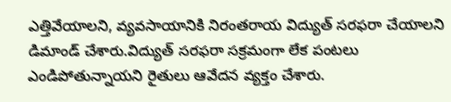ఎత్తివేయాలని, వ్యవసాయానికి నిరంతరాయ విద్యుత్‌ సరఫరా చేయాలని డిమాండ్‌ చేశారు.విద్యుత్‌ సరఫరా సక్రమంగా లేక పంటలు ఎండిపోతున్నాయని రైతులు ఆవేదన వ్యక్తం చేశారు.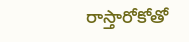రాస్తారోకోతో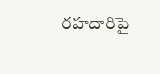రహదారిపై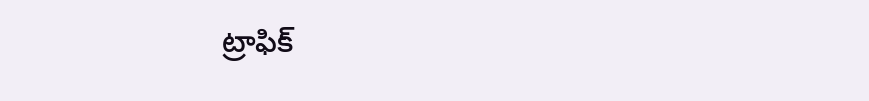ట్రాఫిక్‌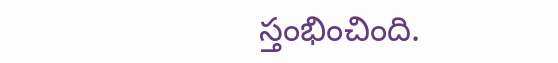స్తంభించింది.